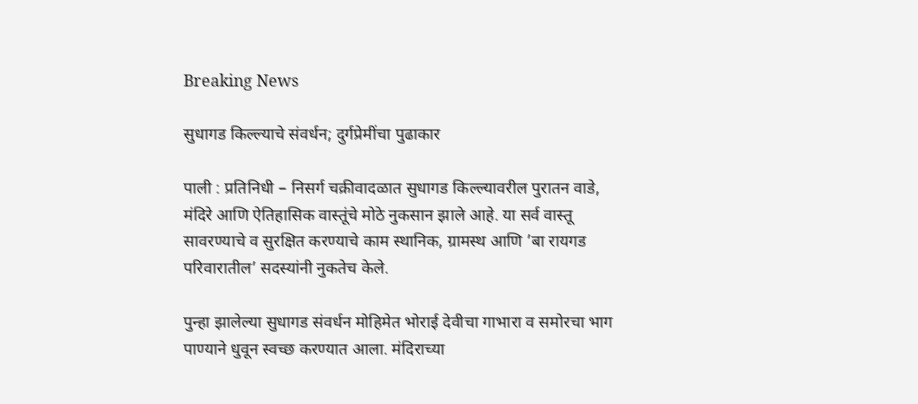Breaking News

सुधागड किल्ल्याचे संवर्धन; दुर्गप्रेमींचा पुढाकार

पाली : प्रतिनिधी – निसर्ग चक्रीवादळात सुधागड किल्ल्यावरील पुरातन वाडे, मंदिरे आणि ऐतिहासिक वास्तूंचे मोठे नुकसान झाले आहे. या सर्व वास्तू सावरण्याचे व सुरक्षित करण्याचे काम स्थानिक, ग्रामस्थ आणि ’बा रायगड परिवारातील’ सदस्यांनी नुकतेच केले.

पुन्हा झालेल्या सुधागड संवर्धन मोहिमेत भोराई देवीचा गाभारा व समोरचा भाग पाण्याने धुवून स्वच्छ करण्यात आला. मंदिराच्या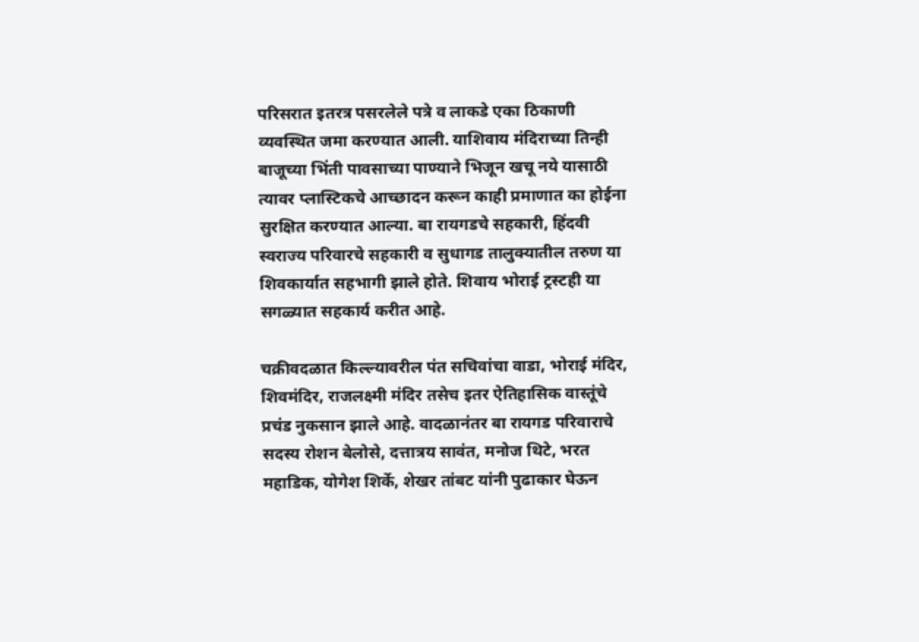परिसरात इतरत्र पसरलेले पत्रे व लाकडे एका ठिकाणी व्यवस्थित जमा करण्यात आली. याशिवाय मंदिराच्या तिन्ही बाजूच्या भिंती पावसाच्या पाण्याने भिजून खचू नये यासाठी त्यावर प्लास्टिकचे आच्छादन करून काही प्रमाणात का होईना सुरक्षित करण्यात आल्या. बा रायगडचे सहकारी, हिंदवी स्वराज्य परिवारचे सहकारी व सुधागड तालुक्यातील तरुण या शिवकार्यात सहभागी झाले होते. शिवाय भोराई ट्रस्टही या सगळ्यात सहकार्य करीत आहे.

चक्रीवदळात किल्ल्यावरील पंत सचिवांचा वाडा, भोराई मंदिर, शिवमंदिर, राजलक्ष्मी मंदिर तसेच इतर ऐतिहासिक वास्तूंचे प्रचंड नुकसान झाले आहे. वादळानंतर बा रायगड परिवाराचे सदस्य रोशन बेलोसे, दत्तात्रय सावंत, मनोज थिटे, भरत महाडिक, योगेश शिर्के, शेखर तांबट यांनी पुढाकार घेऊन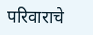परिवाराचे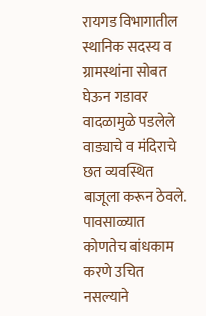रायगड विभागातील स्थानिक सदस्य व ग्रामस्थांना सोबत घेऊन गडावर वादळामुळे पडलेले वाड्याचे व मंदिराचे छत व्यवस्थित बाजूला करून ठेवले. पावसाळ्यात कोणतेच बांधकाम करणे उचित नसल्याने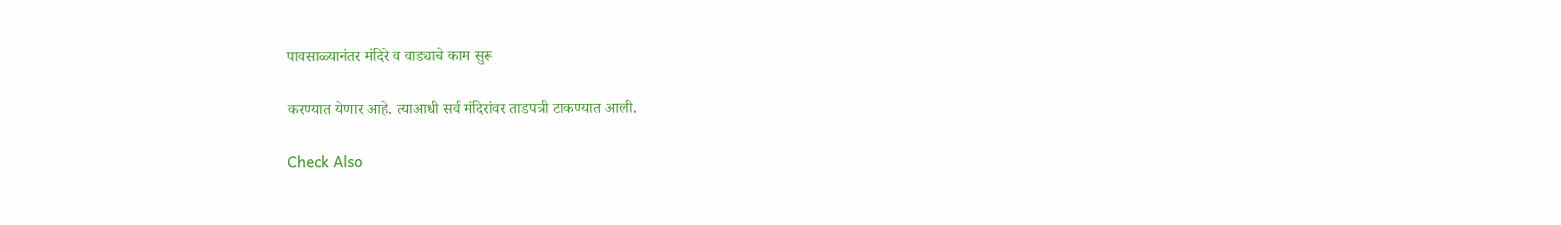पावसाळ्यानंतर मंदिरे व वाड्याचे काम सुरू

करण्यात येणार आहे. त्याआधी सर्व मंदिरांवर ताडपत्री टाकण्यात आली.

Check Also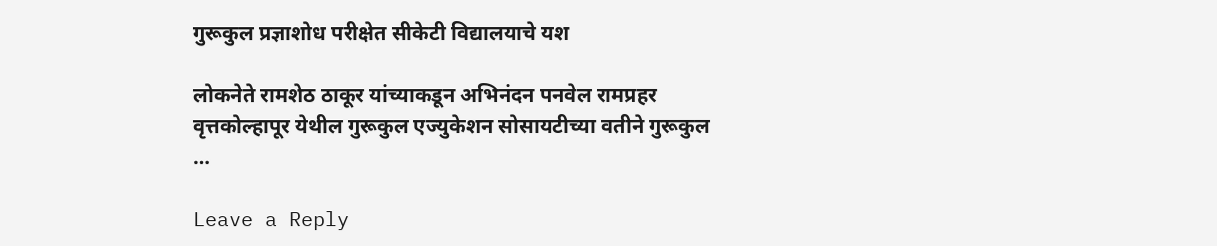गुरूकुल प्रज्ञाशोध परीक्षेत ‌सीकेटी‌ विद्यालयाचे यश

लोकनेते रामशेठ ठाकूर यांच्याकडून अभिनंदन पनवेल रामप्रहर वृत्तकोल्हापूर येथील गुरूकुल एज्युकेशन सोसायटीच्या वतीने गुरूकुल …

Leave a Reply